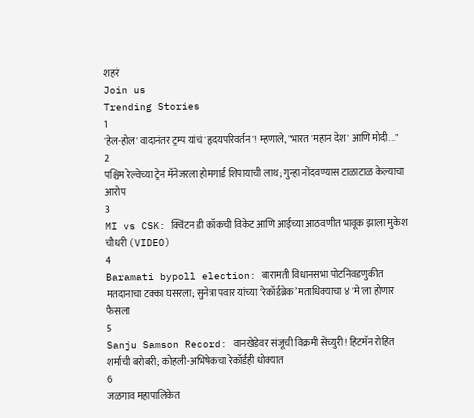शहरं
Join us
Trending Stories
1
'हेल-होल' वादानंतर ट्रम्प यांचं 'हृदयपरिवर्तन'! म्हणाले, "भारत 'महान देश' आणि मोदी..."
2
पश्चिम रेल्वेच्या ट्रेन मॅनेजरला होमगार्ड शिपायाची लाथ; गुन्हा नोंदवण्यास टाळाटाळ केल्याचा आरोप
3
MI vs CSK: क्विंटन डी कॉकची विकेट आणि आईच्या आठवणीत भावूक झाला मुकेश चौधरी (VIDEO)
4
Baramati bypoll election: बारामती विधानसभा पोटनिवडणुकीत मतदानाचा टक्का घसरला; सुनेत्रा पवार यांच्या ‘रेकॉर्डब्रेक’ मताधिक्याचा ४ 'मे'ला होणार फैसला
5
Sanju Samson Record: वानखेडेवर संजूची विक्रमी सेंच्युरी! हिटमॅन रोहित शर्माची बरोबरी; कोहली-अभिषेकचा रेकॉर्डही धोक्यात
6
जळगाव महापालिकेत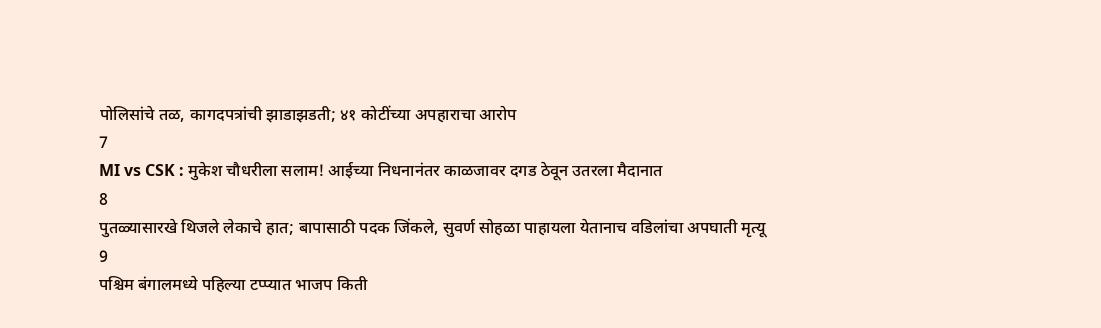पोलिसांचे तळ, कागदपत्रांची झाडाझडती; ४१ कोटींच्या अपहाराचा आरोप
7
MI vs CSK : मुकेश चौधरीला सलाम! आईच्या निधनानंतर काळजावर दगड ठेवून उतरला मैदानात
8
पुतळ्यासारखे थिजले लेकाचे हात; बापासाठी पदक जिंकले, सुवर्ण सोहळा पाहायला येतानाच वडिलांचा अपघाती मृत्यू
9
पश्चिम बंगालमध्ये पहिल्या टप्प्यात भाजप किती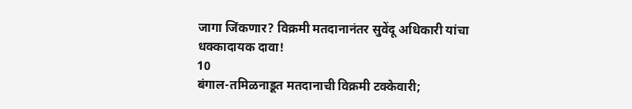जागा जिंकणार? विक्रमी मतदानानंतर सुवेंदू अधिकारी यांचा धक्कादायक दावा!
10
बंगाल-तमिळनाडूत मतदानाची विक्रमी टक्केवारी;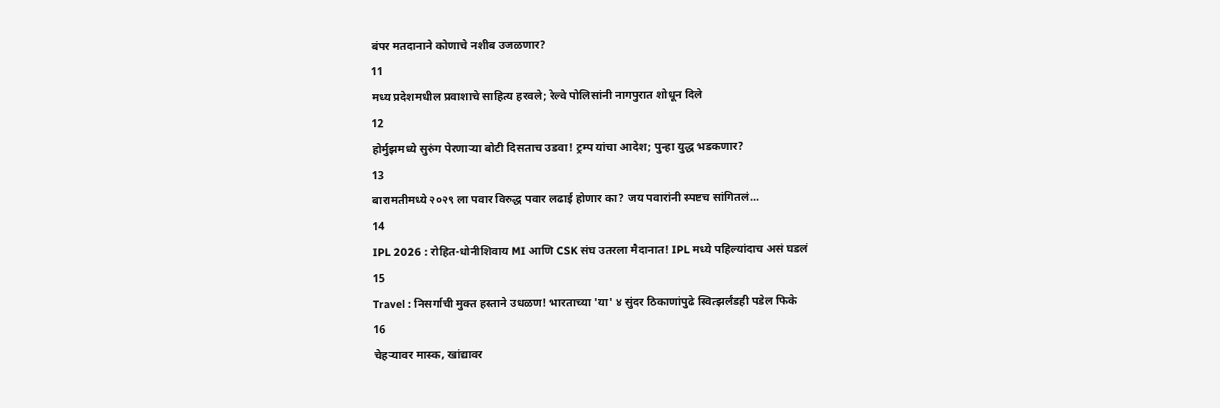बंपर मतदानाने कोणाचे नशीब उजळणार?
11
मध्य प्रदेशमधील प्रवाशाचे साहित्य हरवले; रेल्वे पोलिसांनी नागपुरात शोधून दिले
12
होर्मुझमध्ये सुरुंग पेरणाऱ्या बोटी दिसताच उडवा! ट्रम्प यांचा आदेश; पुन्हा युद्ध भडकणार?
13
बारामतीमध्ये २०२९ ला पवार विरुद्ध पवार लढाई होणार का? जय पवारांनी स्पष्टच सांगितलं...
14
IPL 2026 : रोहित-धोनीशिवाय MI आणि CSK संघ उतरला मैदानात! IPL मध्ये पहिल्यांदाच असं घडलं
15
Travel : निसर्गाची मुक्त हस्ताने उधळण! भारताच्या 'या' ४ सुंदर ठिकाणांपुढे स्वित्झर्लंडही पडेल फिके
16
चेहऱ्यावर मास्क, खांद्यावर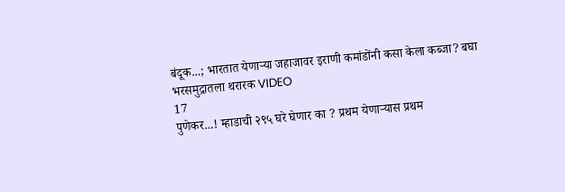बंदूक...; भारतात येणाऱ्या जहाजावर इराणी कमांडोंनी कसा केला कब्जा? बघा भरसमुद्रातला थरारक VIDEO
17
पुणेकर...! म्हाडाची २९५ घरे घेणार का ? प्रथम येणाऱ्यास प्रथम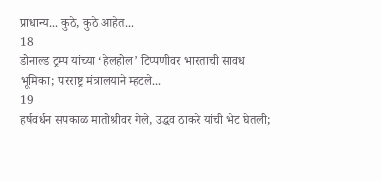प्राधान्य... कुठे, कुठे आहेत...
18
डोनाल्ड ट्रम्प यांच्या ‘हेलहोल’ टिप्पणीवर भारताची सावध भूमिका; परराष्ट्र मंत्रालयाने म्हटले...
19
हर्षवर्धन सपकाळ मातोश्रीवर गेले, उद्धव ठाकरे यांची भेट घेतली;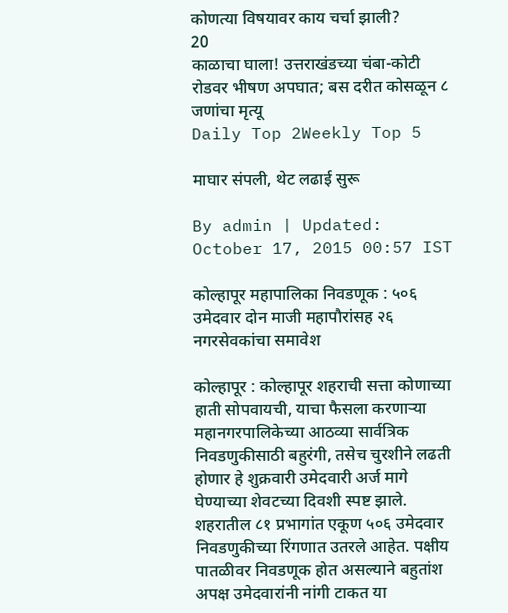कोणत्या विषयावर काय चर्चा झाली?
20
काळाचा घाला! उत्तराखंडच्या चंबा-कोटी रोडवर भीषण अपघात; बस दरीत कोसळून ८ जणांचा मृत्यू
Daily Top 2Weekly Top 5

माघार संपली, थेट लढाई सुरू

By admin | Updated: October 17, 2015 00:57 IST

कोल्हापूर महापालिका निवडणूक : ५०६ उमेदवार दोन माजी महापौरांसह २६ नगरसेवकांचा समावेश

कोल्हापूर : कोल्हापूर शहराची सत्ता कोणाच्या हाती सोपवायची, याचा फैसला करणाऱ्या महानगरपालिकेच्या आठव्या सार्वत्रिक निवडणुकीसाठी बहुरंगी, तसेच चुरशीने लढती होणार हे शुक्रवारी उमेदवारी अर्ज मागे घेण्याच्या शेवटच्या दिवशी स्पष्ट झाले. शहरातील ८१ प्रभागांत एकूण ५०६ उमेदवार निवडणुकीच्या रिंगणात उतरले आहेत. पक्षीय पातळीवर निवडणूक होत असल्याने बहुतांश अपक्ष उमेदवारांनी नांगी टाकत या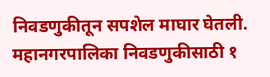निवडणुकीतून सपशेल माघार घेतली. महानगरपालिका निवडणुकीसाठी १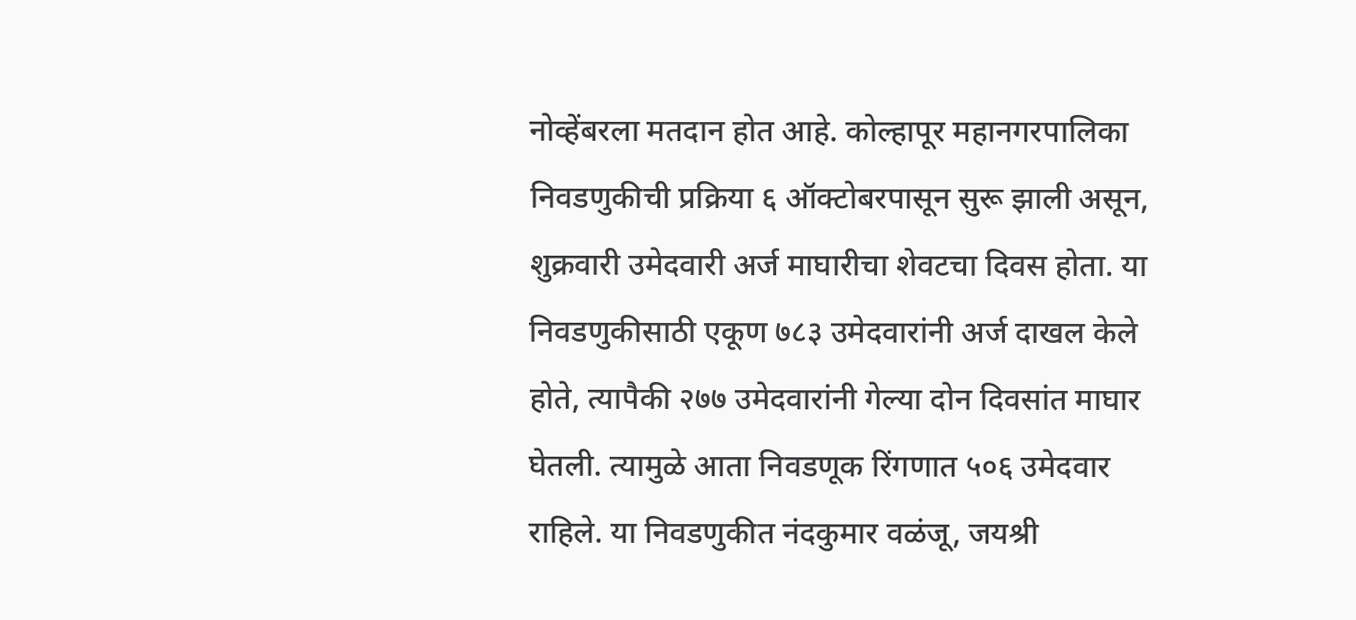नोव्हेंबरला मतदान होत आहे. कोल्हापूर महानगरपालिका निवडणुकीची प्रक्रिया ६ ऑक्टोबरपासून सुरू झाली असून, शुक्रवारी उमेदवारी अर्ज माघारीचा शेवटचा दिवस होता. या निवडणुकीसाठी एकूण ७८३ उमेदवारांनी अर्ज दाखल केले होते, त्यापैकी २७७ उमेदवारांनी गेल्या दोन दिवसांत माघार घेतली. त्यामुळे आता निवडणूक रिंगणात ५०६ उमेदवार राहिले. या निवडणुकीत नंदकुमार वळंजू, जयश्री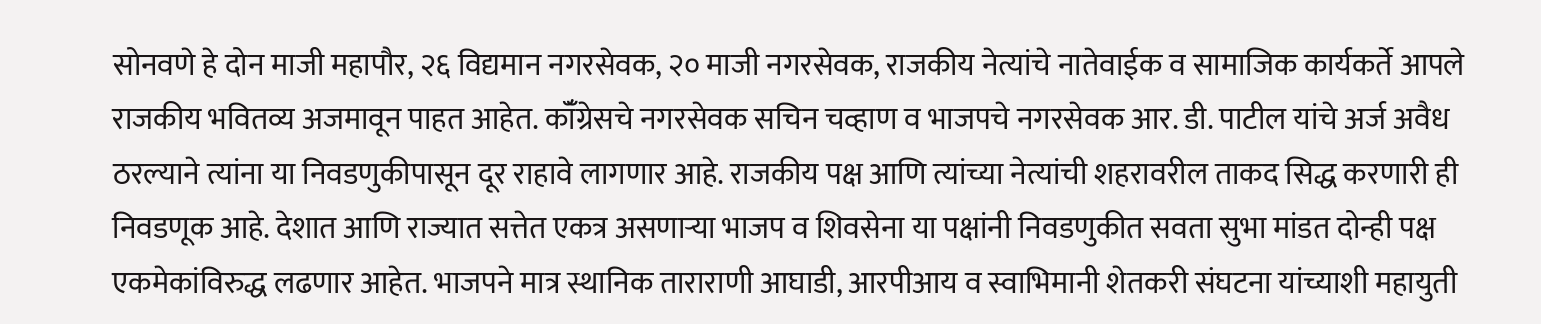सोनवणे हे दोन माजी महापौर, २६ विद्यमान नगरसेवक, २० माजी नगरसेवक, राजकीय नेत्यांचे नातेवाईक व सामाजिक कार्यकर्ते आपले राजकीय भवितव्य अजमावून पाहत आहेत. कॉँग्रेसचे नगरसेवक सचिन चव्हाण व भाजपचे नगरसेवक आर. डी. पाटील यांचे अर्ज अवैध ठरल्याने त्यांना या निवडणुकीपासून दूर राहावे लागणार आहे. राजकीय पक्ष आणि त्यांच्या नेत्यांची शहरावरील ताकद सिद्ध करणारी ही निवडणूक आहे. देशात आणि राज्यात सत्तेत एकत्र असणाऱ्या भाजप व शिवसेना या पक्षांनी निवडणुकीत सवता सुभा मांडत दोन्ही पक्ष एकमेकांविरुद्ध लढणार आहेत. भाजपने मात्र स्थानिक ताराराणी आघाडी, आरपीआय व स्वाभिमानी शेतकरी संघटना यांच्याशी महायुती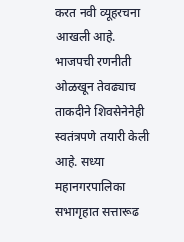करत नवी व्यूहरचना आखली आहे. भाजपची रणनीती ओळखून तेवढ्याच ताकदीने शिवसेनेनेही स्वतंत्रपणे तयारी केली आहे. सध्या महानगरपालिका सभागृहात सत्तारूढ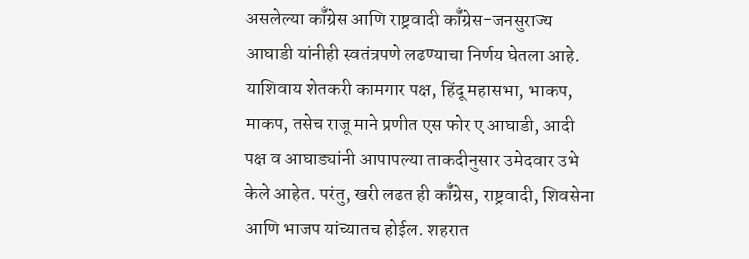असलेल्या कॉँग्रेस आणि राष्ट्रवादी कॉँग्रेस-जनसुराज्य आघाडी यांनीही स्वतंत्रपणे लढण्याचा निर्णय घेतला आहे. याशिवाय शेतकरी कामगार पक्ष, हिंदू महासभा, भाकप, माकप, तसेच राजू माने प्रणीत एस फोर ए आघाडी, आदी पक्ष व आघाड्यांनी आपापल्या ताकदीनुसार उमेदवार उभे केले आहेत. परंतु, खरी लढत ही कॉँग्रेस, राष्ट्रवादी, शिवसेना आणि भाजप यांच्यातच होईल. शहरात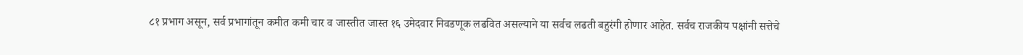८१ प्रभाग असून, सर्व प्रभागांतून कमीत कमी चार व जास्तीत जास्त १६ उमेदवार निवडणूक लढवित असल्याने या सर्वच लढती बहुरंगी होणार आहेत. सर्वच राजकीय पक्षांनी सत्तेचे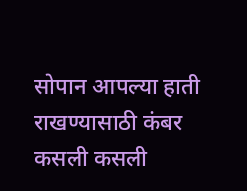सोपान आपल्या हाती राखण्यासाठी कंबर कसली कसली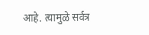आहे. त्यामुळे सर्वत्र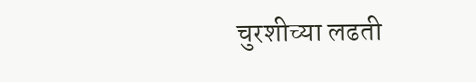चुरशीच्या लढती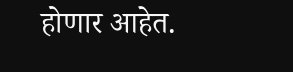होणार आहेत.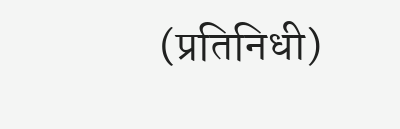(प्रतिनिधी)